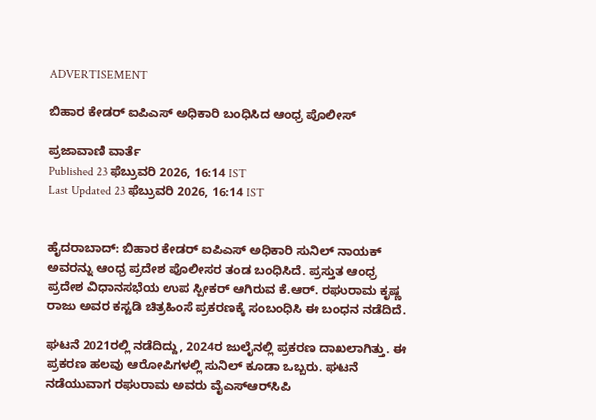ADVERTISEMENT

ಬಿಹಾರ ಕೇಡರ್ ಐಪಿಎಸ್‌ ಅಧಿಕಾರಿ ಬಂಧಿಸಿದ ಆಂಧ್ರ ಪೊಲೀಸ್

ಪ್ರಜಾವಾಣಿ ವಾರ್ತೆ
Published 23 ಫೆಬ್ರುವರಿ 2026, 16:14 IST
Last Updated 23 ಫೆಬ್ರುವರಿ 2026, 16:14 IST


ಹೈದರಾಬಾದ್: ಬಿಹಾರ ಕೇಡರ್ ಐಪಿಎಸ್‌ ಅಧಿಕಾರಿ ಸುನಿಲ್ ನಾಯಕ್ ಅವರನ್ನು ಆಂಧ್ರ ಪ್ರದೇಶ ಪೊಲೀಸರ ತಂಡ ಬಂಧಿಸಿದೆ. ಪ್ರಸ್ತುತ ಆಂಧ್ರ ಪ್ರದೇಶ ವಿಧಾನಸಭೆಯ ಉಪ ಸ್ಪೀಕರ್ ಆಗಿರುವ ಕೆ.ಆರ್. ರಘುರಾಮ ಕೃಷ್ಣ ರಾಜು ಅವರ ಕಸ್ಟಡಿ ಚಿತ್ರಹಿಂಸೆ ಪ್ರಕರಣಕ್ಕೆ ಸಂಬಂಧಿಸಿ ಈ ಬಂಧನ ನಡೆದಿದೆ.

ಘಟನೆ 2021ರಲ್ಲಿ ನಡೆದಿದ್ದು, 2024ರ ಜುಲೈನಲ್ಲಿ ಪ್ರಕರಣ ದಾಖಲಾಗಿತ್ತು. ಈ ಪ್ರಕರಣ ಹಲವು ಆರೋಪಿಗಳಲ್ಲಿ ಸುನಿಲ್ ಕೂಡಾ ಒಬ್ಬರು. ಘಟನೆ ನಡೆಯುವಾಗ ರಘುರಾಮ ಅವರು ವೈಎಸ್‌ಆರ್‌ಸಿಪಿ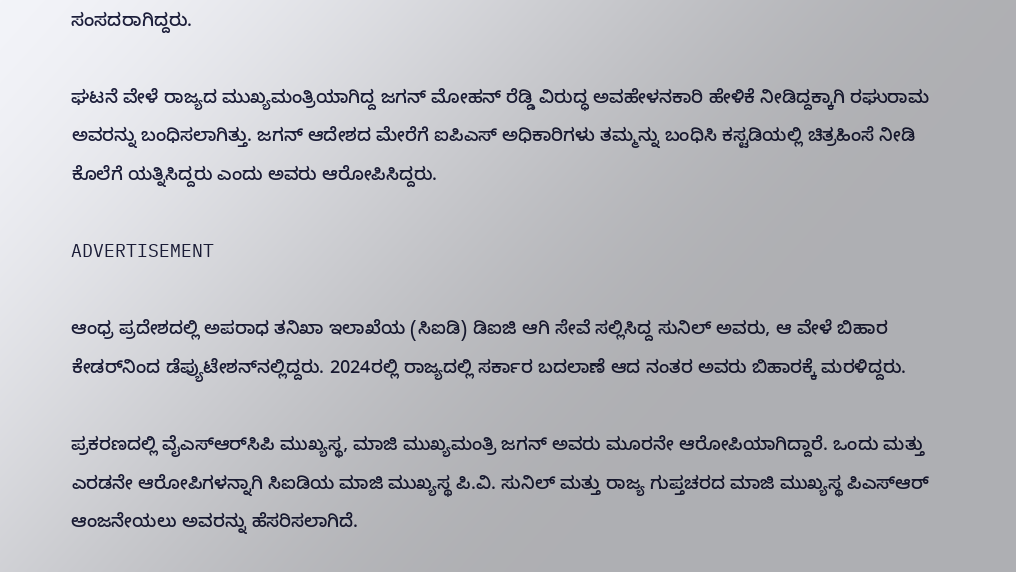ಸಂಸದರಾಗಿದ್ದರು.

ಘಟನೆ ವೇಳೆ ರಾಜ್ಯದ ಮುಖ್ಯಮಂತ್ರಿಯಾಗಿದ್ದ ಜಗನ್ ಮೋಹನ್ ರೆಡ್ಡಿ ವಿರುದ್ಧ ಅವಹೇಳನಕಾರಿ ಹೇಳಿಕೆ ನೀಡಿದ್ದಕ್ಕಾಗಿ ರಘುರಾಮ ಅವರನ್ನು ಬಂಧಿಸಲಾಗಿತ್ತು. ಜಗನ್ ಆದೇಶದ ಮೇರೆಗೆ ಐಪಿಎಸ್‌ ಅಧಿಕಾರಿಗಳು ತಮ್ಮನ್ನು ಬಂಧಿಸಿ ಕಸ್ಟಡಿಯಲ್ಲಿ ಚಿತ್ರಹಿಂಸೆ ನೀಡಿ ಕೊಲೆಗೆ ಯತ್ನಿಸಿದ್ದರು ಎಂದು ಅವರು ಆರೋಪಿಸಿದ್ದರು.

ADVERTISEMENT

ಆಂಧ್ರ ಪ್ರದೇಶದಲ್ಲಿ ಅಪರಾಧ ತನಿಖಾ ಇಲಾಖೆಯ (ಸಿಐಡಿ) ಡಿಐಜಿ ಆಗಿ ಸೇವೆ ಸಲ್ಲಿಸಿದ್ದ ಸುನಿಲ್ ಅವರು, ಆ ವೇಳೆ ಬಿಹಾರ ಕೇಡರ್‌ನಿಂದ ಡೆಪ್ಯುಟೇಶನ್‌ನಲ್ಲಿದ್ದರು. 2024ರಲ್ಲಿ ರಾಜ್ಯದಲ್ಲಿ ಸರ್ಕಾರ ಬದಲಾಣೆ ಆದ ನಂತರ ಅವರು ಬಿಹಾರಕ್ಕೆ ಮರಳಿದ್ದರು.

ಪ್ರಕರಣದಲ್ಲಿ ವೈಎಸ್‌ಆರ್‌ಸಿಪಿ ಮುಖ್ಯಸ್ಥ, ಮಾಜಿ ಮುಖ್ಯಮಂತ್ರಿ ಜಗನ್ ಅವರು ಮೂರನೇ ಆರೋಪಿಯಾಗಿದ್ದಾರೆ. ಒಂದು ಮತ್ತು ಎರಡನೇ ಆರೋಪಿಗಳನ್ನಾಗಿ ಸಿಐಡಿಯ ಮಾಜಿ ಮುಖ್ಯಸ್ಥ ಪಿ.ವಿ. ಸುನಿಲ್ ಮತ್ತು ರಾಜ್ಯ ಗುಪ್ತಚರದ ಮಾಜಿ ಮುಖ್ಯಸ್ಥ ಪಿಎಸ್‌ಆರ್ ಆಂಜನೇಯಲು ಅವರನ್ನು ಹೆಸರಿಸಲಾಗಿದೆ.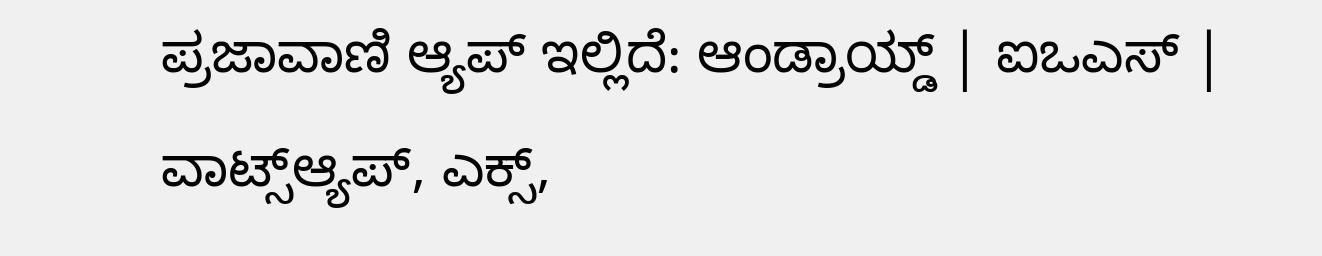ಪ್ರಜಾವಾಣಿ ಆ್ಯಪ್ ಇಲ್ಲಿದೆ: ಆಂಡ್ರಾಯ್ಡ್ | ಐಒಎಸ್ | ವಾಟ್ಸ್ಆ್ಯಪ್, ಎಕ್ಸ್,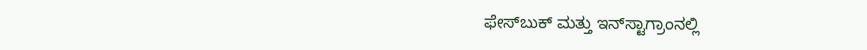ಫೇಸ್‌ಬುಕ್ ಮತ್ತು ಇನ್‌ಸ್ಟಾಗ್ರಾಂನಲ್ಲಿ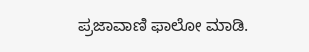ಪ್ರಜಾವಾಣಿ ಫಾಲೋ ಮಾಡಿ.